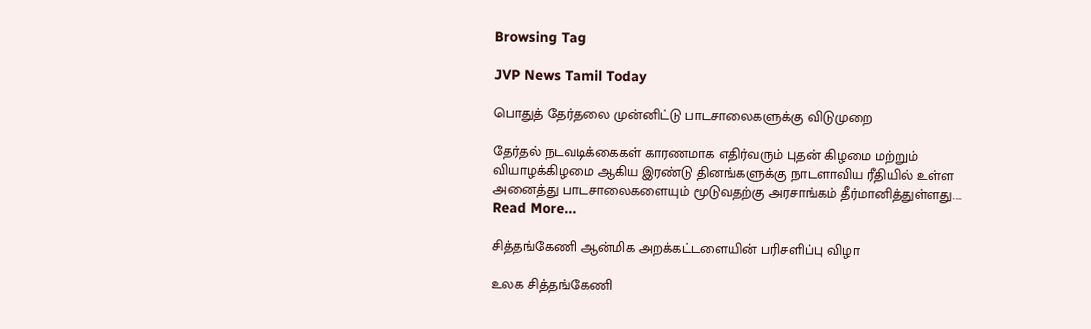Browsing Tag

JVP News Tamil Today

பொதுத் தேர்தலை முன்னிட்டு பாடசாலைகளுக்கு விடுமுறை

தேர்தல் நடவடிக்கைகள் காரணமாக எதிர்வரும் புதன் கிழமை மற்றும் வியாழக்கிழமை ஆகிய இரண்டு தினங்களுக்கு நாடளாவிய ரீதியில் உள்ள அனைத்து பாடசாலைகளையும் மூடுவதற்கு அரசாங்கம் தீர்மானித்துள்ளது.…
Read More...

சித்தங்கேணி ஆன்மிக அறக்கட்டளையின் பரிசளிப்பு விழா

உலக சித்தங்கேணி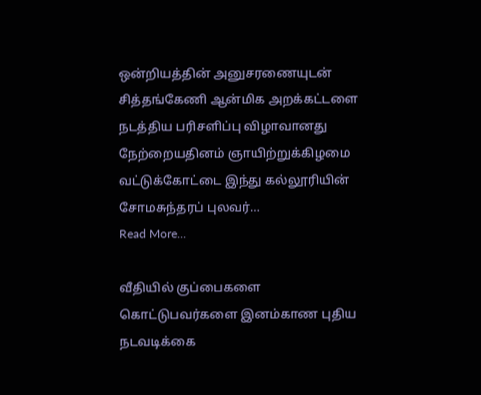ஒன்றியத்தின் அனுசரணையுடன் சித்தங்கேணி ஆன்மிக அறக்கட்டளை நடத்திய பரிசளிப்பு விழாவானது நேற்றையதினம் ஞாயிற்றுக்கிழமை வட்டுக்கோட்டை இந்து கல்லூரியின் சோமசுந்தரப் புலவர்…
Read More...

வீதியில் குப்பைகளை கொட்டுபவர்களை இனம்காண புதிய நடவடிக்கை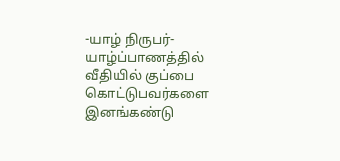-யாழ் நிருபர்- யாழ்ப்பாணத்தில் வீதியில் குப்பை கொட்டுபவர்களை இனங்கண்டு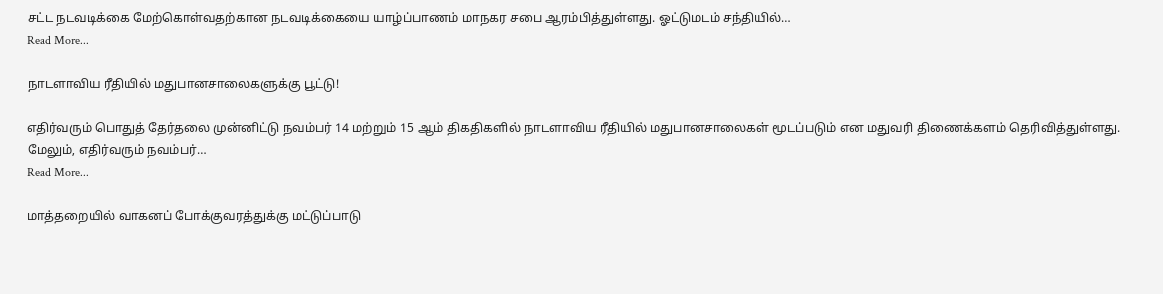சட்ட நடவடிக்கை மேற்கொள்வதற்கான நடவடிக்கையை யாழ்ப்பாணம் மாநகர சபை ஆரம்பித்துள்ளது. ஓட்டுமடம் சந்தியில்…
Read More...

நாடளாவிய ரீதியில் மதுபானசாலைகளுக்கு பூட்டு!

எதிர்வரும் பொதுத் தேர்தலை முன்னிட்டு நவம்பர் 14 மற்றும் 15 ஆம் திகதிகளில் நாடளாவிய ரீதியில் மதுபானசாலைகள் மூடப்படும் என மதுவரி திணைக்களம் தெரிவித்துள்ளது. மேலும், எதிர்வரும் நவம்பர்…
Read More...

மாத்தறையில் வாகனப் போக்குவரத்துக்கு மட்டுப்பாடு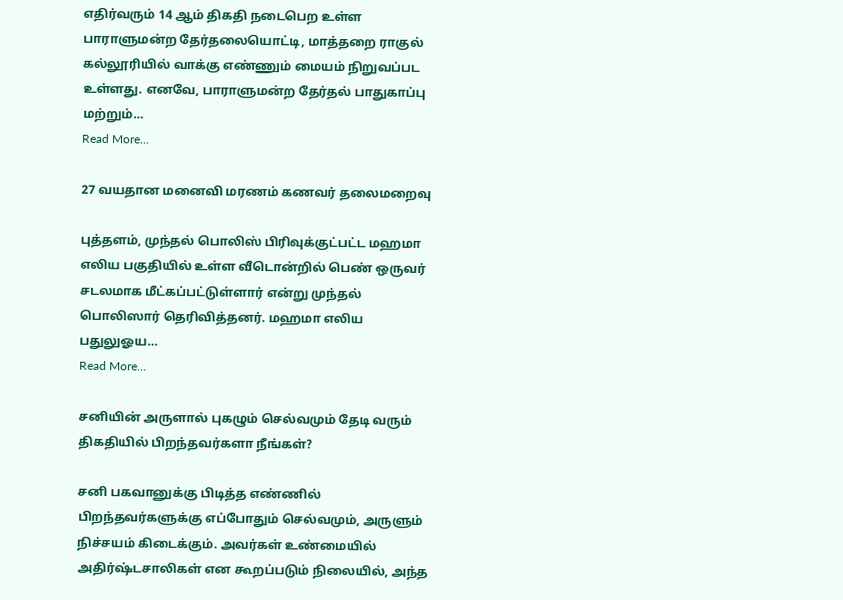எதிர்வரும் 14 ஆம் திகதி நடைபெற உள்ள பாராளுமன்ற தேர்தலையொட்டி, மாத்தறை ராகுல் கல்லூரியில் வாக்கு எண்ணும் மையம் நிறுவப்பட உள்ளது. எனவே, பாராளுமன்ற தேர்தல் பாதுகாப்பு மற்றும்…
Read More...

27 வயதான மனைவி மரணம் கணவர் தலைமறைவு

புத்தளம், முந்தல் பொலிஸ் பிரிவுக்குட்பட்ட மஹமா எலிய பகுதியில் உள்ள வீடொன்றில் பெண் ஒருவர் சடலமாக மீட்கப்பட்டுள்ளார் என்று முந்தல் பொலிஸார் தெரிவித்தனர். மஹமா எலிய பதுலுஓய…
Read More...

சனியின் அருளால் புகழும் செல்வமும் தேடி வரும் திகதியில் பிறந்தவர்களா நீங்கள்?

சனி பகவானுக்கு பிடித்த எண்ணில் பிறந்தவர்களுக்கு எப்போதும் செல்வமும், அருளும் நிச்சயம் கிடைக்கும். அவர்கள் உண்மையில் அதிர்ஷ்டசாலிகள் என கூறப்படும் நிலையில், அந்த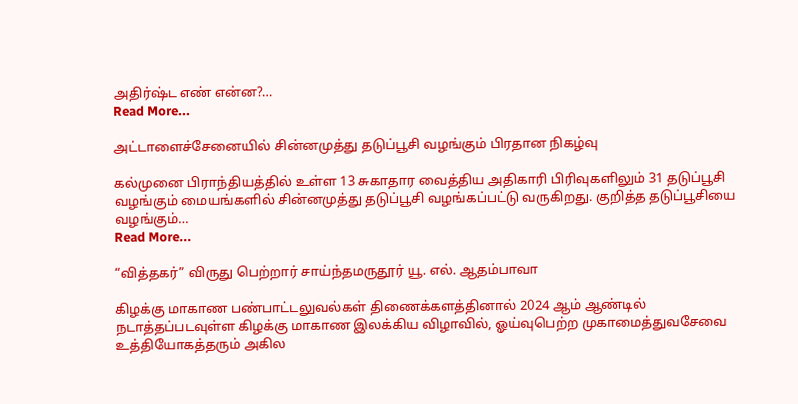அதிர்ஷ்ட எண் என்ன?…
Read More...

அட்டாளைச்சேனையில் சின்னமுத்து தடுப்பூசி வழங்கும் பிரதான நிகழ்வு

கல்முனை பிராந்தியத்தில் உள்ள 13 சுகாதார வைத்திய அதிகாரி பிரிவுகளிலும் 31 தடுப்பூசி வழங்கும் மையங்களில் சின்னமுத்து தடுப்பூசி வழங்கப்பட்டு வருகிறது. குறித்த தடுப்பூசியை வழங்கும்…
Read More...

“வித்தகர்” விருது பெற்றார் சாய்ந்தமருதூர் யூ. எல். ஆதம்பாவா

கிழக்கு மாகாண பண்பாட்டலுவல்கள் திணைக்களத்தினால் 2024 ஆம் ஆண்டில் நடாத்தப்படவுள்ள கிழக்கு மாகாண இலக்கிய விழாவில், ஓய்வுபெற்ற முகாமைத்துவசேவை உத்தியோகத்தரும் அகில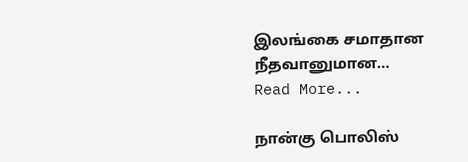இலங்கை சமாதான நீதவானுமான…
Read More...

நான்கு பொலிஸ்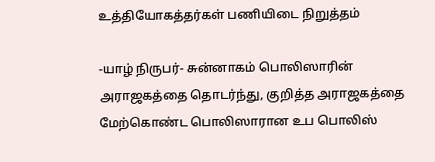உத்தியோகத்தர்கள் பணியிடை நிறுத்தம்

-யாழ் நிருபர்- சுன்னாகம் பொலிஸாரின் அராஜகத்தை தொடர்ந்து, குறித்த அராஜகத்தை மேற்கொண்ட பொலிஸாரான உப பொலிஸ்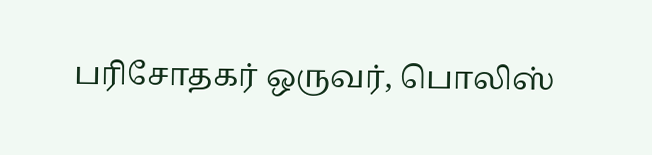பரிசோதகர் ஒருவர், பொலிஸ்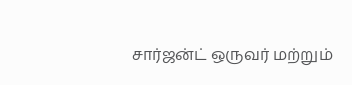சார்ஜன்ட் ஒருவர் மற்றும்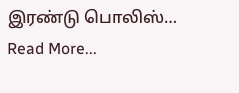இரண்டு பொலிஸ்…
Read More...